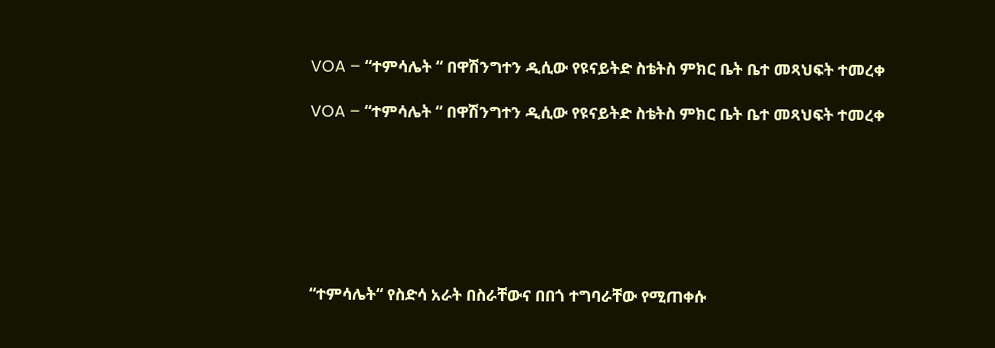VOA – “ተምሳሌት “ በዋሽንግተን ዲሲው የዩናይትድ ስቴትስ ምክር ቤት ቤተ መጻህፍት ተመረቀ

VOA – “ተምሳሌት “ በዋሽንግተን ዲሲው የዩናይትድ ስቴትስ ምክር ቤት ቤተ መጻህፍት ተመረቀ







“ተምሳሌት“ የስድሳ አራት በስራቸውና በበጎ ተግባራቸው የሚጠቀሱ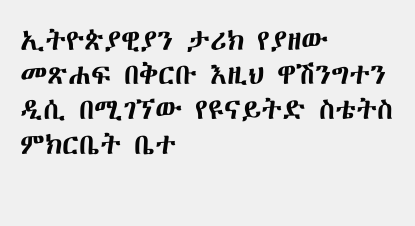ኢትዮጵያዊያን ታሪክ የያዘው መጽሐፍ በቅርቡ እዚህ ዋሽንግተን ዲሲ በሚገኘው የዩናይትድ ስቴትስ ምክርቤት ቤተ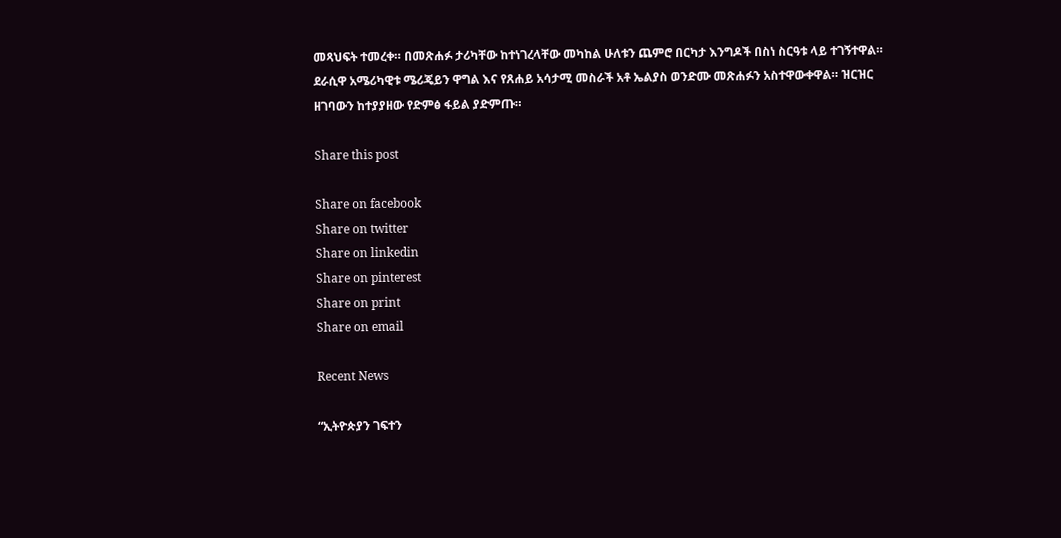መጻህፍት ተመረቀ። በመጽሐፉ ታሪካቸው ከተነገረላቸው መካከል ሁለቱን ጨምሮ በርካታ እንግዶች በስነ ስርዓቱ ላይ ተገኝተዋል። ደራሲዋ አሜሪካዊቱ ሜሪጄይን ዋግል እና የጸሐይ አሳታሚ መስራች አቶ ኤልያስ ወንድሙ መጽሐፉን አስተዋውቀዋል። ዝርዝር ዘገባውን ከተያያዘው የድምፅ ፋይል ያድምጡ።

Share this post

Share on facebook
Share on twitter
Share on linkedin
Share on pinterest
Share on print
Share on email

Recent News

“ኢትዮጵያን ገፍተን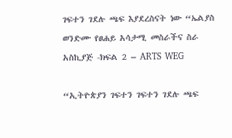ገፍተን ገደሉ ጫፍ እያደረስናት ነው “ኤልያስ ወንድሙ የፀሐይ አሳታሚ መስራችና ስራ አስኪያጅ -ክፍል 2 – ARTS WEG

“ኢትዮጵያን ገፍተን ገፍተን ገደሉ ጫፍ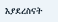እያደረስናት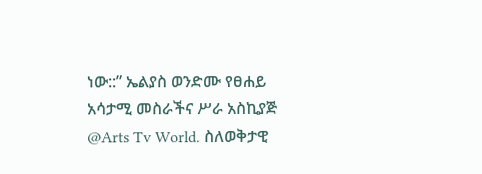ነው::” ኤልያስ ወንድሙ የፀሐይ አሳታሚ መስራችና ሥራ አስኪያጅ @Arts Tv World. ስለወቅታዊ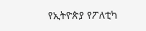የኢትዮጵያ የፖለቲካ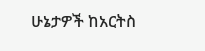ሁኔታዎች ከአርትስ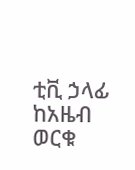ቲቪ ኃላፊ ከአዜብ ወርቁ